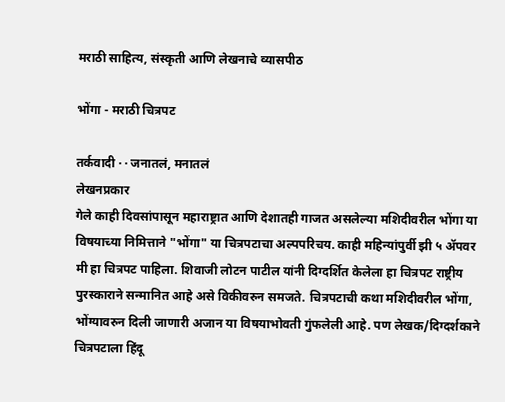मराठी साहित्य, संस्कृती आणि लेखनाचे व्यासपीठ

भोंगा - मराठी चित्रपट

तर्कवादी · · जनातलं, मनातलं
लेखनप्रकार
गेले काही दिवसांपासून महाराष्ट्रात आणि देशातही गाजत असलेल्या मशिदीवरील भोंगा या विषयाच्या निमित्ताने "भोंगा" या चित्रपटाचा अल्पपरिचय. काही महिन्यांपुर्वी झी ५ अ‍ॅपवर मी हा चित्रपट पाहिला. शिवाजी लोटन पाटील यांनी दिग्दर्शित केलेला हा चित्रपट राष्ट्रीय पुरस्काराने सन्मानित आहे असे विकीवरुन समजते. चित्रपटाची कथा मशिदीवरील भोंगा, भोंग्यावरुन दिली जाणारी अजान या विषयाभोवती गुंफलेली आहे. पण लेखक/दिग्दर्शकाने चित्रपटाला हिंदू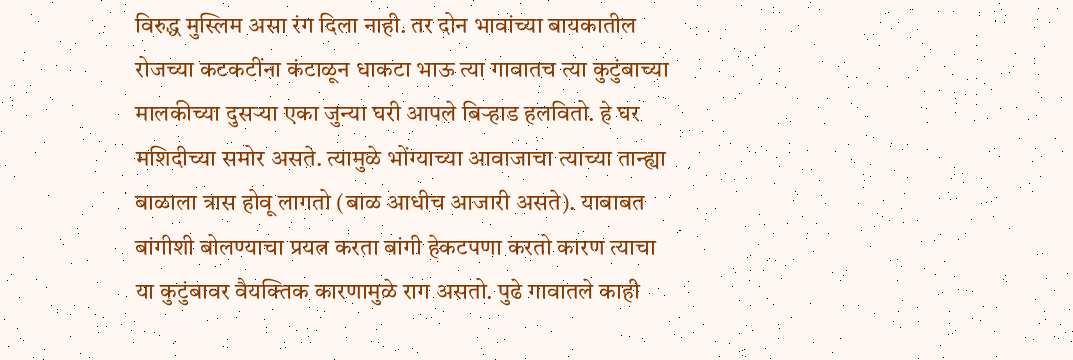विरुद्ध मुस्लिम असा रंग दिला नाही. तर दोन भावांच्या बायकातील रोजच्या कटकटींना कंटाळून धाकटा भाऊ त्या गावातच त्या कुटुंबाच्या मालकीच्या दुसर्‍या एका जुन्या घरी आपले बिर्‍हाड हलवितो. हे घर मशिदीच्या समोर असते. त्यामुळे भोंग्याच्या आवाजाचा त्याच्या तान्ह्या बाळाला त्रास होवू लागतो (बाळ आधीच आजारी असते). याबाबत बांगीशी बोलण्याचा प्रयत्न करता बांगी हेकटपणा करतो कारण त्याचा या कुटुंबावर वैयक्तिक कारणामुळे राग असतो. पुढे गावातले काही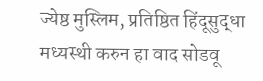ज्येष्ठ मुस्लिम, प्रतिष्ठित हिंदूसुद्धा मध्यस्थी करुन हा वाद सोडवू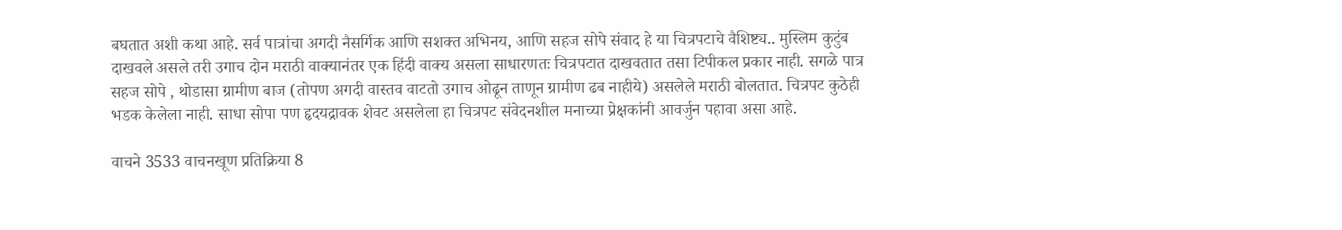बघतात अशी कथा आहे. सर्व पात्रांचा अगदी नैसर्गिक आणि सशक्त अभिनय, आणि सहज सोपे संवाद हे या चित्रपटाचे वैशिष्ट्य.. मुस्लिम कुटुंब दाखवले असले तरी उगाच दोन मराठी वाक्यानंतर एक हिंदी वाक्य असला साधारणतः चित्रपटात दाखवतात तसा टिपीकल प्रकार नाही. सगळे पात्र सहज सोपे , थोडासा ग्रामीण बाज (तोपण अगदी वास्तव वाटतो उगाच ओढून ताणून ग्रामीण ढब नाहीये) असलेले मराठी बोलतात. चित्रपट कुठेही भडक केलेला नाही. साधा सोपा पण हृदयद्रावक शेवट असलेला हा चित्रपट संवेदनशील मनाच्या प्रेक्षकांनी आवर्जुन पहावा असा आहे.

वाचने 3533 वाचनखूण प्रतिक्रिया 8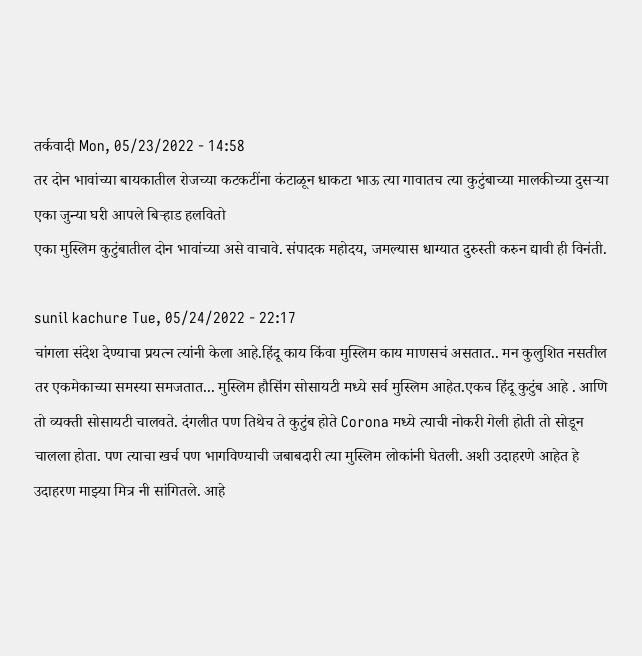तर्कवादी Mon, 05/23/2022 - 14:58
तर दोन भावांच्या बायकातील रोजच्या कटकटींना कंटाळून धाकटा भाऊ त्या गावातच त्या कुटुंबाच्या मालकीच्या दुसर्‍या एका जुन्या घरी आपले बिर्‍हाड हलवितो
एका मुस्लिम कुटुंबातील दोन भावांच्या असे वाचावे. संपादक महोदय, जमल्यास धाग्यात दुरुस्ती करुन द्यावी ही विनंती.

sunil kachure Tue, 05/24/2022 - 22:17
चांगला संदेश देण्याचा प्रयत्न त्यांनी केला आहे.हिंदू काय किंवा मुस्लिम काय माणसचं असतात.. मन कुलुशित नसतील तर एकमेकाच्या समस्या समजतात... मुस्लिम हौसिंग सोसायटी मध्ये सर्व मुस्लिम आहेत.एकच हिंदू कुटुंब आहे . आणि तो व्यक्ती सोसायटी चालवते. दंगलीत पण तिथेच ते कुटुंब होते Corona मध्ये त्याची नोकरी गेली होती तो सोडून चालला होता. पण त्याचा खर्च पण भागविण्याची जबाबदारी त्या मुस्लिम लोकांनी घेतली. अशी उदाहरणे आहेत हे उदाहरण माझ्या मित्र नी सांगितले. आहे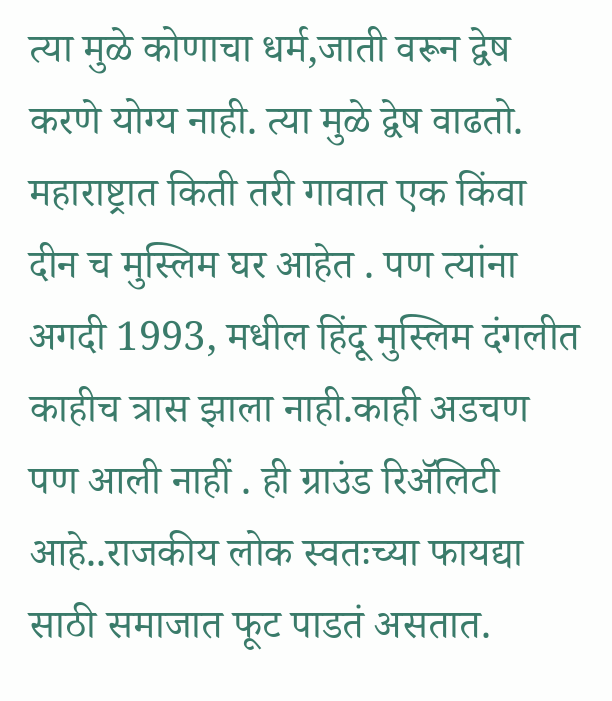त्या मुळे कोणाचा धर्म,जाती वरून द्वेष करणे योग्य नाही. त्या मुळे द्वेष वाढतो. महाराष्ट्रात किती तरी गावात एक किंवा दीन च मुस्लिम घर आहेत . पण त्यांना अगदी 1993, मधील हिंदू मुस्लिम दंगलीत काहीच त्रास झाला नाही.काही अडचण पण आली नाहीं . ही ग्राउंड रिॲलिटी आहे..राजकीय लोक स्वतःच्या फायद्या साठी समाजात फूट पाडतं असतात.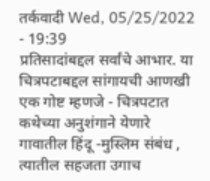तर्कवादी Wed, 05/25/2022 - 19:39
प्रतिसादांबद्दल सर्वांचे आभार. या चित्रपटाबद्दल सांगायची आणखी एक गोष्ट म्हणजे - चित्रपटात कथेच्या अनुशंगाने येणारे गावातील हिंदू -मुस्लिम संबंध , त्यातील सहजता उगाच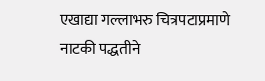एखाद्या गल्लाभरु चित्रपटाप्रमाणे नाटकी पद्धतीने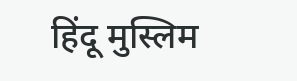हिंदू मुस्लिम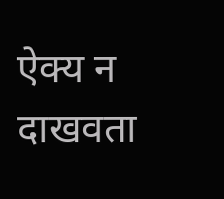ऐक्य न दाखवता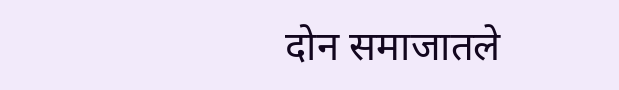दोन समाजातले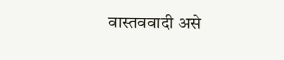वास्तववादी असे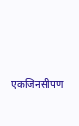एकजिनसीपण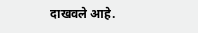दाखवले आहे.